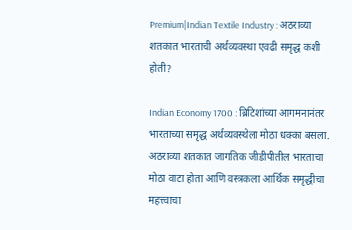Premium|Indian Textile Industry : अठराव्या शतकात भारताची अर्थव्यवस्था एवढी समृद्ध कशी होती?

Indian Economy 1700 : ब्रिटिशांच्या आगमनानंतर भारताच्या समृद्ध अर्थव्यवस्थेला मोठा धक्का बसला. अठराव्या शतकात जागतिक जीडीपीतील भारताचा मोठा वाटा होता आणि वस्त्रकला आर्थिक समृद्धीचा महत्त्वाचा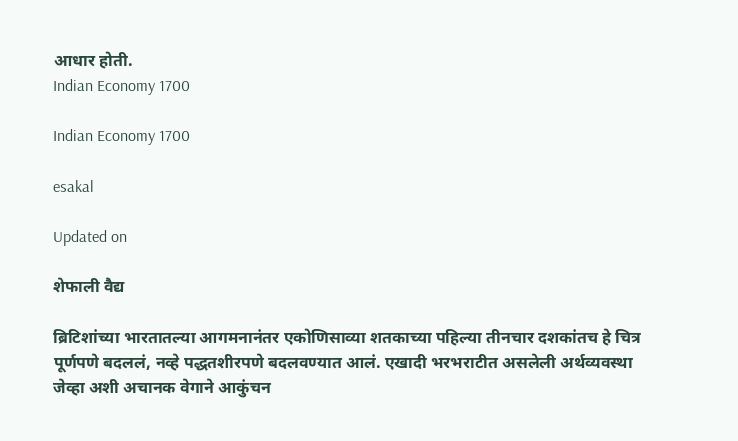आधार होती.
Indian Economy 1700

Indian Economy 1700

esakal

Updated on

शेफाली वैद्य

ब्रिटिशांच्या भारतातल्या आगमनानंतर एकोणिसाव्या शतकाच्या पहिल्या तीनचार दशकांतच हे चित्र पूर्णपणे बदललं, नव्हे पद्धतशीरपणे बदलवण्यात आलं. एखादी भरभराटीत असलेली अर्थव्यवस्था जेव्हा अशी अचानक वेगाने आकुंचन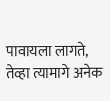पावायला लागते, तेव्हा त्यामागे अनेक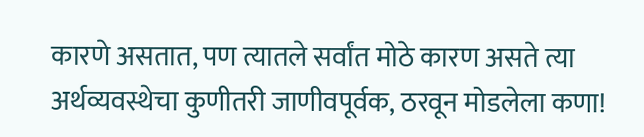कारणे असतात, पण त्यातले सर्वांत मोठे कारण असते त्या अर्थव्यवस्थेचा कुणीतरी जाणीवपूर्वक, ठरवून मोडलेला कणा!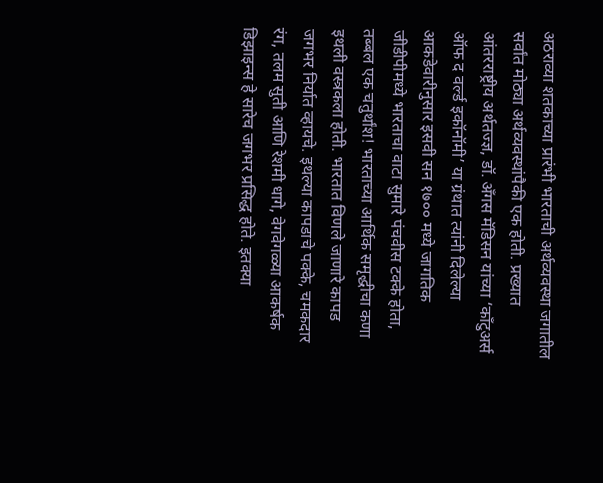अठराव्या शतकाच्या प्रारंभी भारताची अर्थव्यवस्था जगातील सर्वांत मोठ्या अर्थव्यवस्थांपैकी एक होती. प्रख्यात आंतरराष्ट्रीय अर्थतज्ज्ञ, डॉ. अँगस मॅडिसन यांच्या ‘काँटुअर्स ऑफ द वर्ल्ड इकॉनॉमी’ या ग्रंथात त्यांनी दिलेल्या आकडेवारीनुसार इसवी सन १७०० मध्ये जागतिक जीडीपीमध्ये भारताचा वाटा सुमारे पंचवीस टक्के होता, तब्बल एक चतुर्थांश! भारताच्या आर्थिक समृद्धीचा कणा इथली वस्त्रकला होती. भारतात विणले जाणारे कापड जगभर निर्यात व्हायचे. इथल्या कापडाचे पक्के, चमकदार रंग, तलम सुती आणि रेशमी धागे, वेगवेगळ्या आकर्षक डिझाइन्स हे सारेच जगभर प्रसिद्ध होते. इतक्या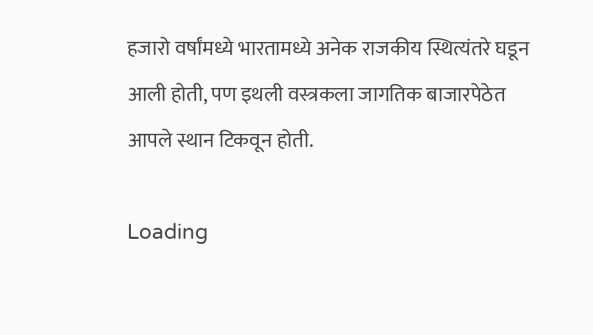हजारो वर्षांमध्ये भारतामध्ये अनेक राजकीय स्थित्यंतरे घडून आली होती, पण इथली वस्त्रकला जागतिक बाजारपेठेत आपले स्थान टिकवून होती.

Loading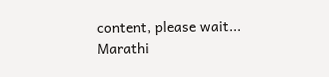content, please wait...
Marathi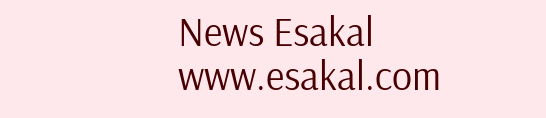News Esakal
www.esakal.com